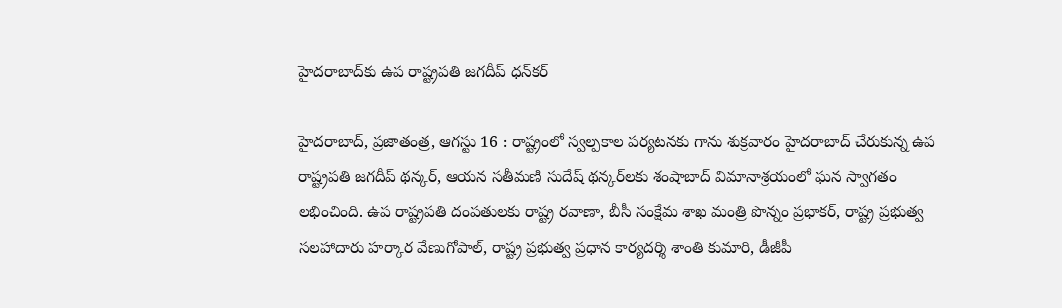హైదరాబాద్‌కు ఉప రాష్ట్రపతి జగదీప్‌ ‌ధన్‌కర్‌

హైదరాబాద్‌, ప్రజాతంత్ర, ఆగస్టు 16 : రాష్ట్రంలో స్వల్పకాల పర్యటనకు గాను శుక్రవారం హైదరాబాద్‌ ‌చేరుకున్న ఉప రాష్ట్రపతి జగదీప్‌ ‌థన్కర్‌, ఆయన సతీమణి సుదేష్‌ ‌థన్కర్‌లకు శంషాబాద్‌ ‌విమానాశ్రయంలో ఘన స్వాగతం లభించింది. ఉప రాష్ట్రపతి దంపతులకు రాష్ట్ర రవాణా, బీసీ సంక్షేమ శాఖ మంత్రి పొన్నం ప్రభాకర్‌, రాష్ట్ర ప్రభుత్వ సలహాదారు హర్కార వేణుగోపాల్‌, రాష్ట్ర ప్రభుత్వ ప్రధాన కార్యదర్శి శాంతి కుమారి, డీజీపీ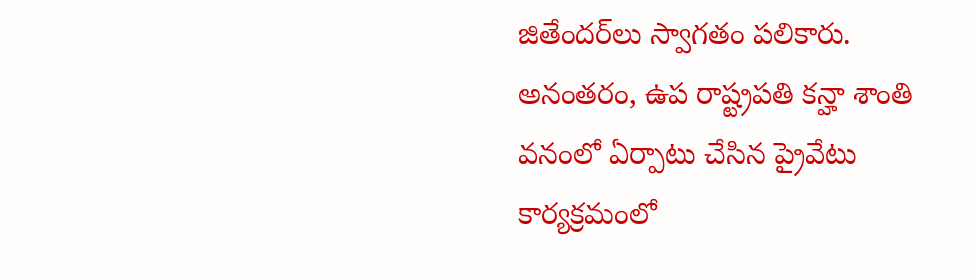జితేందర్‌లు స్వాగతం పలికారు. అనంతరం, ఉప రాష్ట్రపతి కన్హా శాంతి వనంలో ఏర్పాటు చేసిన ప్రైవేటు కార్యక్రమంలో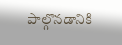పాల్గొనడానికి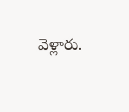వెళ్లారు.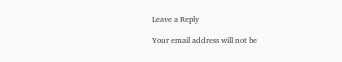Leave a Reply

Your email address will not be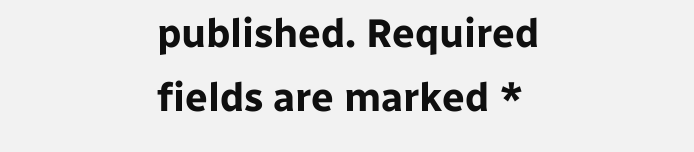published. Required fields are marked *